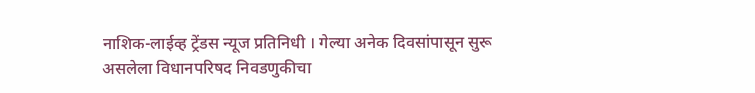नाशिक-लाईव्ह ट्रेंडस न्यूज प्रतिनिधी । गेल्या अनेक दिवसांपासून सुरू असलेला विधानपरिषद निवडणुकीचा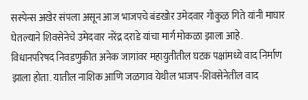सस्पेन्स अखेर संपला असून आज भाजपचे बंडखोर उमेदवार गोकुळ गिते यांनी माघार घेतल्याने शिवसेनेचे उमेदवार नरेंद्र दराडे यांचा मार्ग मोकळा झाला आहे.
विधानपरिषद निवडणुकीत अनेक जागांवर महायुतीतील घटक पक्षांमध्ये वाद निर्माण झाला होता. यातील नाशिक आणि जळगाव येथील भाजप-शिवसेनेतील वाद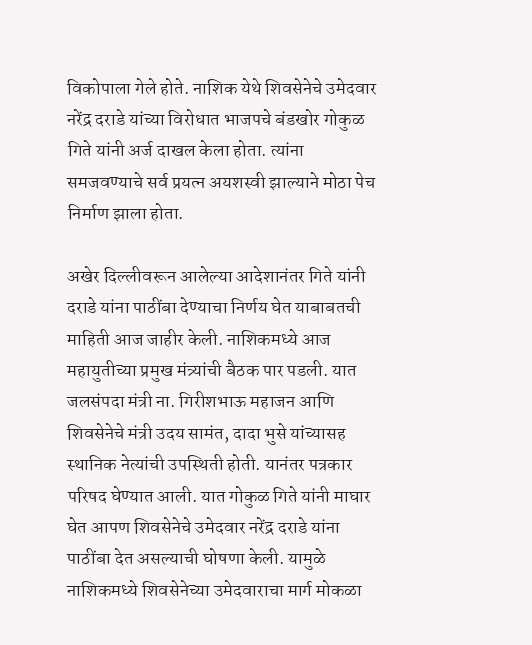विकोपाला गेले होते. नाशिक येथे शिवसेनेचे उमेदवार नरेंद्र दराडे यांच्या विरोधात भाजपचे बंडखोर गोकुळ गिते यांनी अर्ज दाखल केला होता. त्यांना समजवण्याचे सर्व प्रयत्न अयशस्वी झाल्याने मोठा पेच निर्माण झाला होता.

अखेर दिल्लीवरून आलेल्या आदेशानंतर गिते यांनी दराडे यांना पाठींबा देण्याचा निर्णय घेत याबाबतची माहिती आज जाहीर केली. नाशिकमध्ये आज महायुतीच्या प्रमुख मंत्र्यांची बैठक पार पडली. यात जलसंपदा मंत्री ना. गिरीशभाऊ महाजन आणि शिवसेनेचे मंत्री उदय सामंत, दादा भुसे यांच्यासह स्थानिक नेत्यांची उपस्थिती होती. यानंतर पत्रकार परिषद घेण्यात आली. यात गोकुळ गिते यांनी माघार घेत आपण शिवसेनेचे उमेदवार नरेंद्र दराडे यांना पाठींबा देत असल्याची घोषणा केली. यामुळे नाशिकमध्ये शिवसेनेच्या उमेदवाराचा मार्ग मोकळा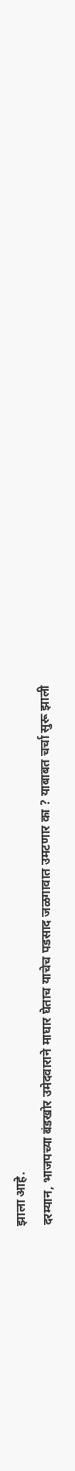झाला आहे.
दरम्यान, भाजपच्या बंडखोर उमेदवाराने माघार घेताच याचेच पडसाद जळगावात उमटणार का ? याबाबत चर्चा सुरू झाली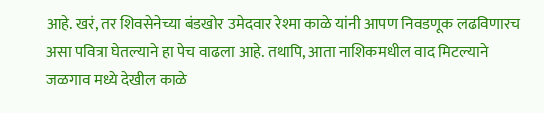आहे. खरं, तर शिवसेनेच्या बंडखोर उमेदवार रेश्मा काळे यांनी आपण निवडणूक लढविणारच असा पवित्रा घेतल्याने हा पेच वाढला आहे. तथापि, आता नाशिकमधील वाद मिटल्याने जळगाव मध्ये देखील काळे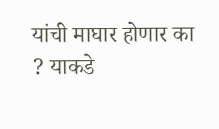यांची माघार होणार का ? याकडे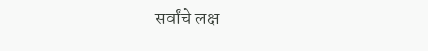सर्वांचे लक्ष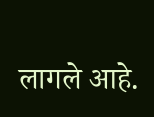लागले आहे.